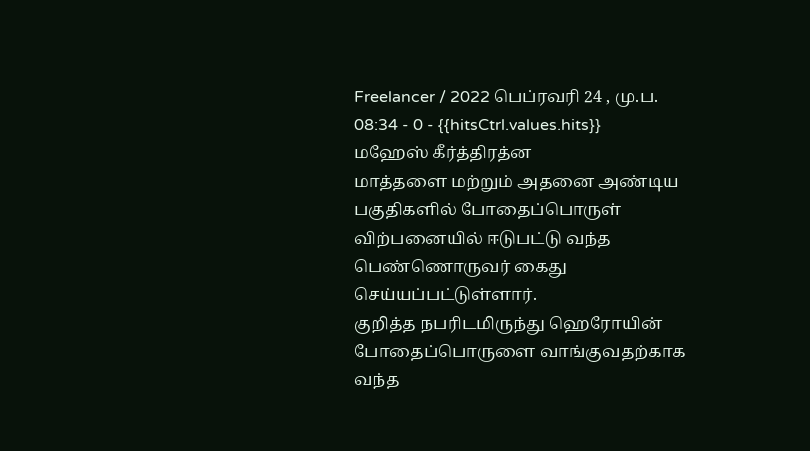Freelancer / 2022 பெப்ரவரி 24 , மு.ப. 08:34 - 0 - {{hitsCtrl.values.hits}}
மஹேஸ் கீர்த்திரத்ன
மாத்தளை மற்றும் அதனை அண்டிய பகுதிகளில் போதைப்பொருள் விற்பனையில் ஈடுபட்டு வந்த பெண்ணொருவர் கைது செய்யப்பட்டுள்ளார்.
குறித்த நபரிடமிருந்து ஹெரோயின் போதைப்பொருளை வாங்குவதற்காக வந்த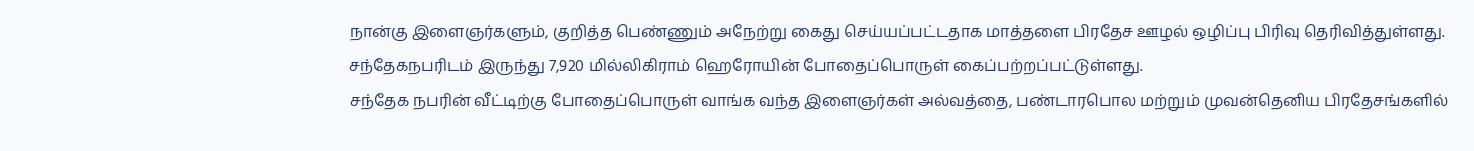நான்கு இளைஞர்களும், குறித்த பெண்ணும் அநேற்று கைது செய்யப்பட்டதாக மாத்தளை பிரதேச ஊழல் ஒழிப்பு பிரிவு தெரிவித்துள்ளது.
சந்தேகநபரிடம் இருந்து 7,920 மில்லிகிராம் ஹெரோயின் போதைப்பொருள் கைப்பற்றப்பட்டுள்ளது.
சந்தேக நபரின் வீட்டிற்கு போதைப்பொருள் வாங்க வந்த இளைஞர்கள் அல்வத்தை, பண்டாரபொல மற்றும் முவன்தெனிய பிரதேசங்களில்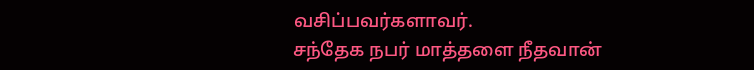வசிப்பவர்களாவர்.
சந்தேக நபர் மாத்தளை நீதவான்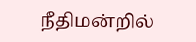நீதிமன்றில்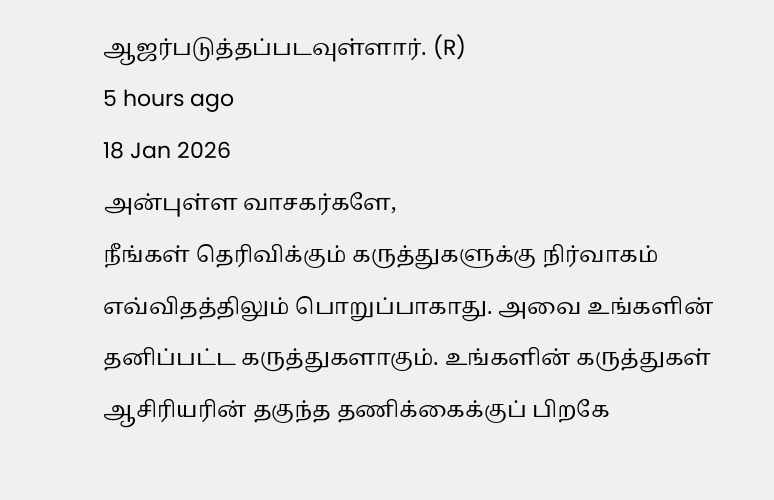ஆஜர்படுத்தப்படவுள்ளார். (R)
5 hours ago
18 Jan 2026
அன்புள்ள வாசகர்களே,
நீங்கள் தெரிவிக்கும் கருத்துகளுக்கு நிர்வாகம் எவ்விதத்திலும் பொறுப்பாகாது. அவை உங்களின் தனிப்பட்ட கருத்துகளாகும். உங்களின் கருத்துகள் ஆசிரியரின் தகுந்த தணிக்கைக்குப் பிறகே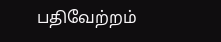பதிவேற்றம்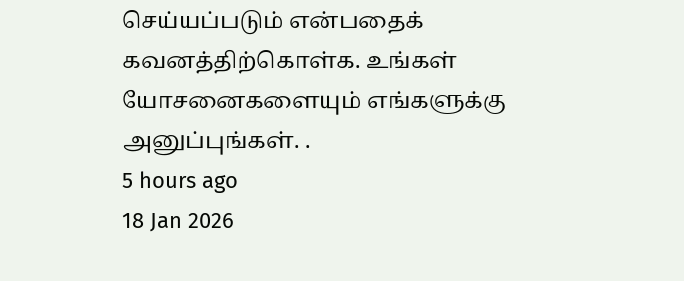செய்யப்படும் என்பதைக் கவனத்திற்கொள்க. உங்கள் யோசனைகளையும் எங்களுக்கு அனுப்புங்கள். .
5 hours ago
18 Jan 2026